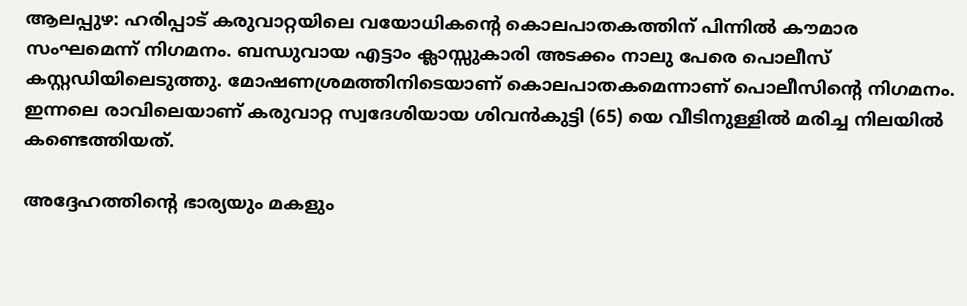ആലപ്പുഴ: ഹരിപ്പാട് കരുവാറ്റയിലെ വയോധികന്റെ കൊലപാതകത്തിന് പിന്നില്‍ കൗമാര സംഘമെന്ന് നിഗമനം. ബന്ധുവായ എട്ടാം ക്ലാസ്സുകാരി അടക്കം നാലു പേരെ പൊലീസ് കസ്റ്റഡിയിലെടുത്തു. മോഷണശ്രമത്തിനിടെയാണ് കൊലപാതകമെന്നാണ് പൊലീസിന്റെ നിഗമനം. ഇന്നലെ രാവിലെയാണ് കരുവാറ്റ സ്വദേശിയായ ശിവന്‍കുട്ടി (65) യെ വീടിനുള്ളില്‍ മരിച്ച നിലയില്‍ കണ്ടെത്തിയത്.

അദ്ദേഹത്തിന്റെ ഭാര്യയും മകളും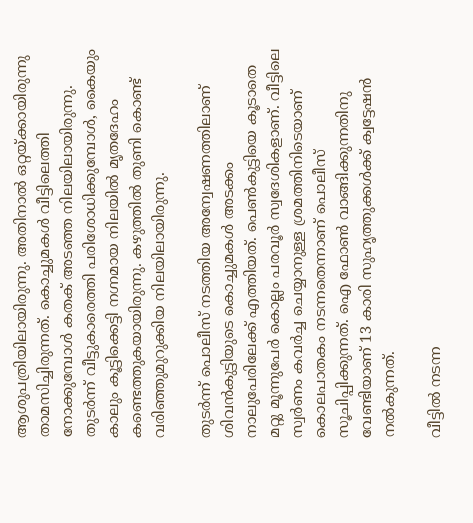ആശുപത്രിയിലായിരുന്നു. അതിനാല്‍ ഒറ്റയ്ക്കായിരുന്നു താമസിച്ചിരുന്നത്. കൊച്ചുമകള്‍ വീട്ടിലെത്തി നോക്കുമ്പോള്‍ കതക് അടഞ്ഞ നിലയിലായിരുന്നു. തുടര്‍ന്ന് വീട്ടുകാരെത്തി പരിശോധിക്കുമ്പോള്‍, കൈയും കാലും കൂട്ടിക്കെട്ടി നഗ്നമായ നിലയില്‍ മൃതദേഹം കണ്ടെത്തുകയായിരുന്നു. കഴുത്തില്‍ തുണി കൊണ്ട് വരിഞ്ഞുമുറുക്കിയ നിലയിലായിരുന്നു.

തുടര്‍ന്ന് പൊലീസ് നടത്തിയ അന്വേഷണത്തിലാണ് ശിവന്‍കുട്ടിയുടെ കൊച്ചുമകള്‍ അടക്കം നാലുപേരിലേക്ക് എത്തിയത്. പെണ്‍കുട്ടിയെ കൂടാതെ മറ്റു മൂന്നുപേര്‍ കൊല്ലം പരവൂര്‍ സ്വദേശികളാണ്. വീട്ടിലെ സ്വര്‍ണം കവര്‍ച്ച ചെയ്യാനുള്ള ശ്രമത്തിനിടെയാണ് കൊലപാതകം നടന്നതെന്നാണ് പൊലീസ് സൂചിപ്പിക്കുന്നത്. ഐ ഫോണ്‍ വാങ്ങിക്കുന്നതിനു വേണ്ടിയാണ് 13 കാരി സുഹൃത്തുക്കള്‍ക്ക് ക്വട്ടേഷന്‍ നല്‍കുന്നത്.

വീട്ടില്‍ നടന്ന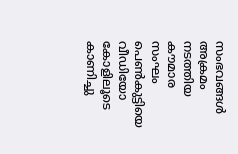സംഭവങ്ങള്‍ അക്രമം നടത്തിയ കൗമാര സംഘം പെണ്‍കുട്ടിയെ വീഡിയോ കോളിലൂടെ കാണിച്ചു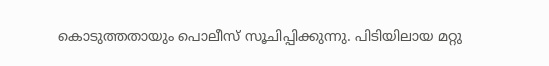കൊടുത്തതായും പൊലീസ് സൂചിപ്പിക്കുന്നു. പിടിയിലായ മറ്റു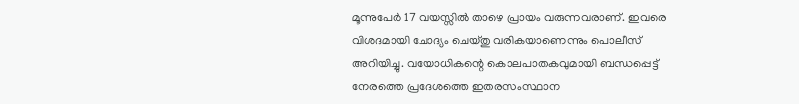മൂന്നുപേര്‍ 17 വയസ്സില്‍ താഴെ പ്രായം വരുന്നവരാണ്. ഇവരെ വിശദമായി ചോദ്യം ചെയ്തു വരികയാണെന്നും പൊലീസ് അറിയിച്ചു. വയോധികന്റെ കൊലപാതകവുമായി ബന്ധപ്പെട്ട് നേരത്തെ പ്രദേശത്തെ ഇതരസംസ്ഥാന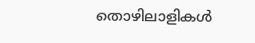തൊഴിലാളികള്‍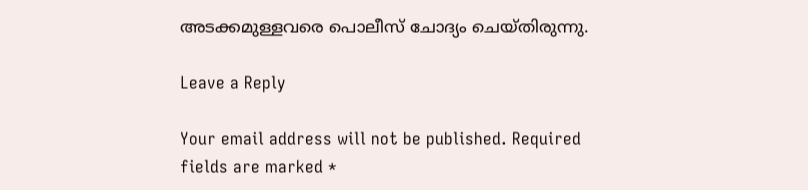അടക്കമുള്ളവരെ പൊലീസ് ചോദ്യം ചെയ്തിരുന്നു.

Leave a Reply

Your email address will not be published. Required fields are marked *